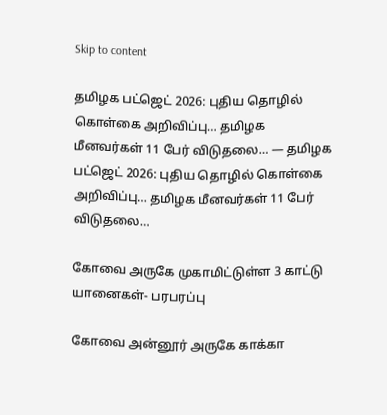Skip to content

தமிழக பட்ஜெட் 2026: புதிய தொழில் கொள்கை அறிவிப்பு… தமிழக மீனவர்கள் 11 பேர் விடுதலை… — தமிழக பட்ஜெட் 2026: புதிய தொழில் கொள்கை அறிவிப்பு… தமிழக மீனவர்கள் 11 பேர் விடுதலை…

கோவை அருகே முகாமிட்டுள்ள 3 காட்டு யானைகள்- பரபரப்பு

கோவை அன்னூர் அருகே காக்கா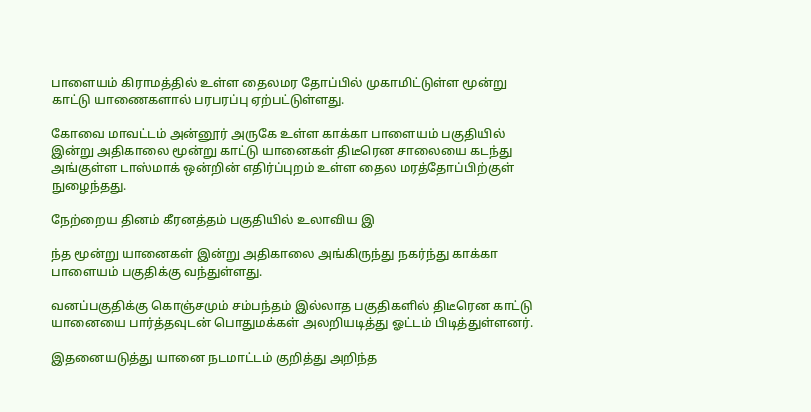பாளையம் கிராமத்தில் உள்ள தைலமர தோப்பில் முகாமிட்டுள்ள மூன்று காட்டு யாணைகளால் பரபரப்பு ஏற்பட்டுள்ளது.

கோவை மாவட்டம் அன்னூர் அருகே உள்ள காக்கா பாளையம் பகுதியில் இன்று அதிகாலை மூன்று காட்டு யானைகள் திடீரென சாலையை கடந்து அங்குள்ள டாஸ்மாக் ஒன்றின் எதிர்ப்புறம் உள்ள தைல மரத்தோப்பிற்குள் நுழைந்தது.

நேற்றைய தினம் கீரனத்தம் பகுதியில் உலாவிய இ

ந்த மூன்று யானைகள் இன்று அதிகாலை அங்கிருந்து நகர்ந்து காக்கா பாளையம் பகுதிக்கு வந்துள்ளது.

வனப்பகுதிக்கு கொஞ்சமும் சம்பந்தம் இல்லாத பகுதிகளில் திடீரென காட்டு யானையை பார்த்தவுடன் பொதுமக்கள் அலறியடித்து ஓட்டம் பிடித்துள்ளனர்.

இதனையடுத்து யானை நடமாட்டம் குறித்து அறிந்த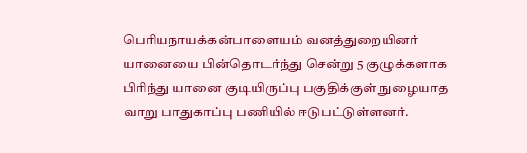பெரியநாயக்கன்பாளையம் வனத்துறையினர் யானையை பின்தொடர்ந்து சென்று 5 குழுக்களாக பிரிந்து யானை குடியிருப்பு பகுதிக்குள் நுழையாத வாறு பாதுகாப்பு பணியில் ஈடுபட்டுள்ளனர்.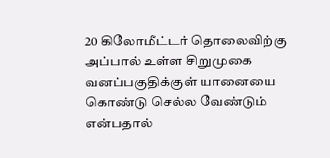20 கிலோமீட்டர் தொலைவிற்கு அப்பால் உள்ள சிறுமுகை வனப்பகுதிக்குள் யானையை கொண்டு செல்ல வேண்டும் என்பதால்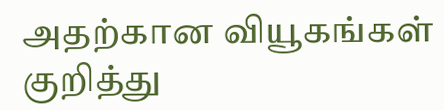அதற்கான வியூகங்கள் குறித்து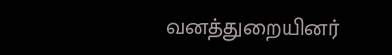வனத்துறையினர்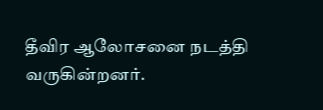தீவிர ஆலோசனை நடத்தி வருகின்றனர்.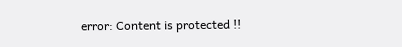error: Content is protected !!